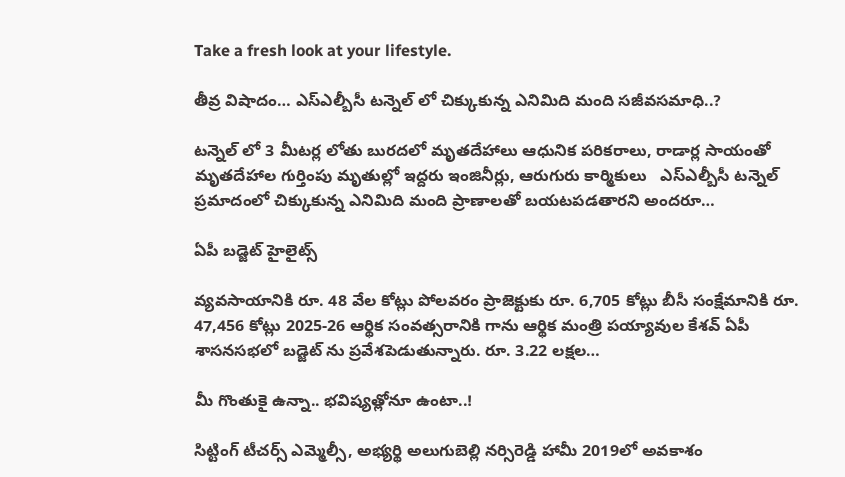Take a fresh look at your lifestyle.

తీవ్ర విషాదం… ఎస్ఎల్బీసీ టన్నెల్ లో చిక్కుకున్న ఎనిమిది మంది సజీవసమాధి..?

టన్నెల్ లో 3 మీటర్ల లోతు బురదలో మృతదేహాలు ఆధునిక పరికరాలు, రాడార్ల సాయంతో మృతదేహాల గుర్తింపు మృతుల్లో ఇద్దరు ఇంజినీర్లు, ఆరుగురు కార్మికులు   ఎస్ఎల్బీసీ టన్నెల్ ప్రమాదంలో చిక్కుకున్న ఎనిమిది మంది ప్రాణాలతో బయటపడతారని అందరూ…

ఏపీ బడ్జెట్ హైలైట్స్

వ్యవసాయానికి రూ. 48 వేల కోట్లు పోలవరం ప్రాజెక్టుకు రూ. 6,705 కోట్లు బీసీ సంక్షేమానికి రూ. 47,456 కోట్లు 2025-26 ఆర్థిక సంవత్సరానికి గాను ఆర్థిక మంత్రి పయ్యావుల కేశవ్ ఏపీ శాసనసభలో బడ్జెట్ ను ప్రవేశపెడుతున్నారు. రూ. 3.22 లక్షల…

మీ గొంతుకై ఉన్నా.. భవిష్యత్లోనూ ఉంటా..!

సిట్టింగ్ టీచర్స్ ఎమ్మెల్సీ, అభ్యర్థి అలుగుబెల్లి నర్సిరెడ్డి హామీ 2019లో అవకాశం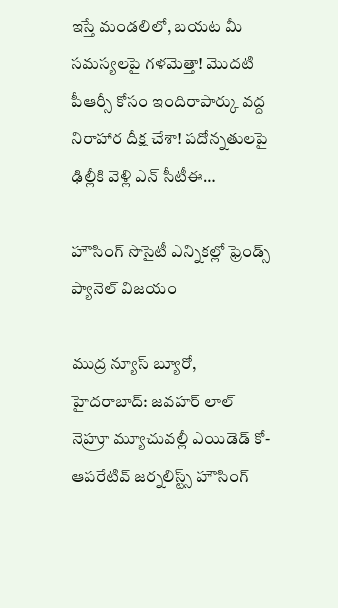ఇస్తే మండలిలో, బయట మీ సమస్యలపై గళమెత్తా! మొదటి పీఆర్సీ కోసం ఇందిరాపార్కు వద్ద నిరాహార దీక్ష చేశా! పదోన్నతులపై ఢిల్లీకి వెళ్లి ఎన్ సీటీఈ…

హౌసింగ్ సొసైటీ ఎన్నికల్లో ఫ్రెండ్స్ ప్యానెల్ విజయం

ముద్ర న్యూస్ బ్యూరో, హైదరాబాద్: జవహర్ లాల్ నెహ్రూ మ్యూచువల్లీ ఎయిడెడ్ కో-ఆపరేటివ్ జర్నలిస్ట్స్ హౌసింగ్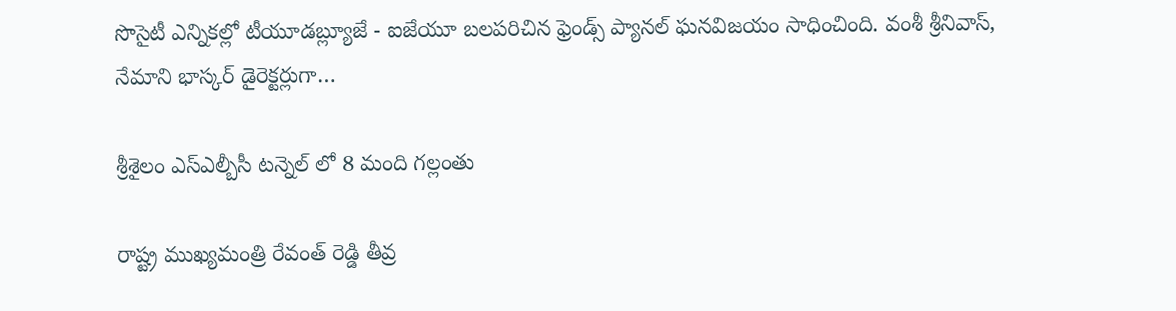సొసైటీ ఎన్నికల్లో టీయూడబ్ల్యూజే - ఐజేయూ బలపరిచిన ఫ్రెండ్స్ ప్యానల్ ఘనవిజయం సాధించింది. వంశీ శ్రీనివాస్, నేమాని భాస్కర్ డైరెక్టర్లుగా…

శ్రీశైలం ఎస్ఎల్బీసీ టన్నెల్ లో 8 మంది గల్లంతు

రాష్ట్ర ముఖ్యమంత్రి రేవంత్ రెడ్డి తీవ్ర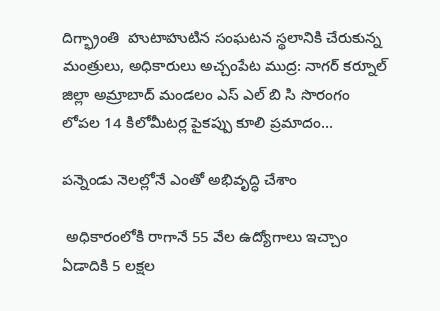దిగ్భ్రాంతి  హుటాహుటిన సంఘటన స్థలానికి చేరుకున్న మంత్రులు, అధికారులు అచ్చంపేట ముద్ర: నాగర్ కర్నూల్ జిల్లా అమ్రాబాద్ మండలం ఎస్ ఎల్ బి సి సొరంగం లోపల 14 కిలోమీటర్ల పైకప్పు కూలి ప్రమాదం…

పన్నెండు నెలల్లోనే ఎంతో అభివృద్ధి చేశాం

 అధికారంలోకి రాగానే 55 వేల ఉద్యోగాలు ఇచ్చాం ఏడాదికి 5 లక్షల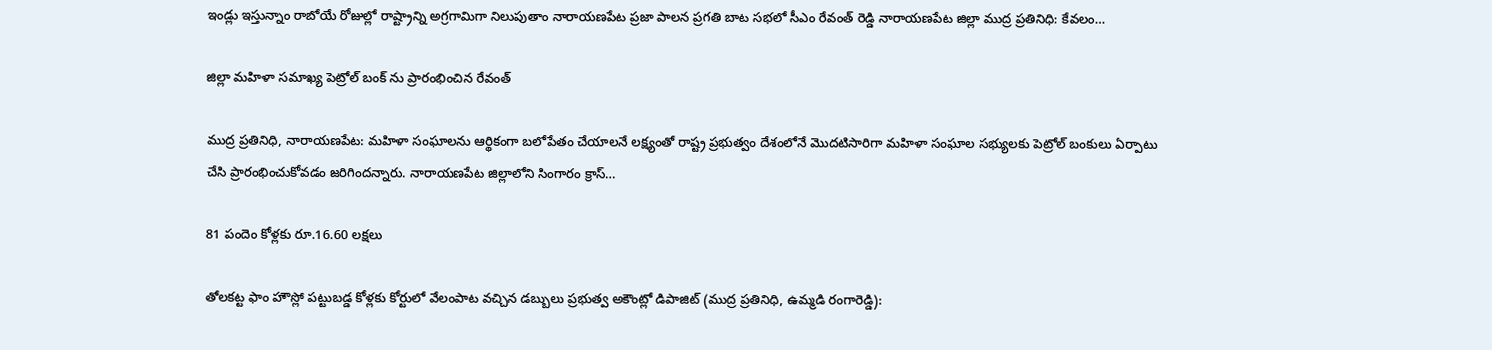ఇండ్లు ఇస్తున్నాం రాబోయే రోజుల్లో రాష్ట్రాన్ని అగ్రగామిగా నిలుపుతాం నారాయణపేట ప్రజా పాలన ప్రగతి బాట సభలో సీఎం రేవంత్ రెడ్డి నారాయణపేట జిల్లా ముద్ర ప్రతినిధి: కేవలం…

జిల్లా మహిళా సమాఖ్య పెట్రోల్ బంక్ ను ప్రారంభించిన రేవంత్

ముద్ర ప్రతినిధి, నారాయణపేట: మహిళా సంఘాలను ఆర్థికంగా బలోపేతం చేయాలనే లక్ష్యంతో రాష్ట్ర ప్రభుత్వం దేశంలోనే మొదటిసారిగా మహిళా సంఘాల సభ్యులకు పెట్రోల్ బంకులు ఏర్పాటు చేసి ప్రారంభించుకోవడం జరిగిందన్నారు. నారాయణపేట జిల్లాలోని సింగారం క్రాస్…

81 పందెం కోళ్లకు రూ.16.60 లక్షలు

తోలకట్ట ఫాం హౌస్లో పట్టుబడ్డ కోళ్లకు కోర్టులో వేలంపాట వచ్చిన డబ్బులు ప్రభుత్వ అకౌంట్లో డిపాజిట్ (ముద్ర ప్రతినిధి, ఉమ్మడి రంగారెడ్డి):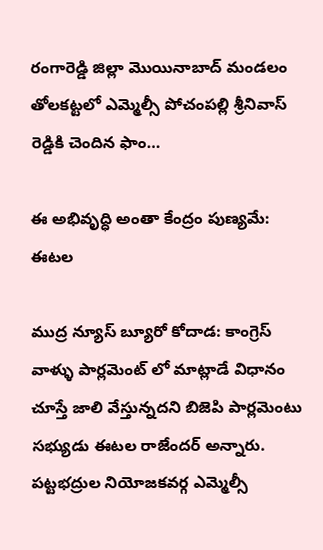రంగారెడ్డి జిల్లా మొయినాబాద్ మండలం తోలకట్టలో ఎమ్మెల్సీ పోచంపల్లి శ్రీనివాస్ రెడ్డికి చెందిన ఫాం…

ఈ అభివృద్ధి అంతా కేంద్రం పుణ్యమే: ఈటల

ముద్ర న్యూస్ బ్యూరో కోదాడ: కాంగ్రెస్ వాళ్ళు పార్లమెంట్ లో మాట్లాడే విధానం చూస్తే జాలి వేస్తున్నదని బిజెపి పార్లమెంటు సభ్యుడు ఈటల రాజేందర్ అన్నారు. పట్టభద్రుల నియోజకవర్గ ఎమ్మెల్సీ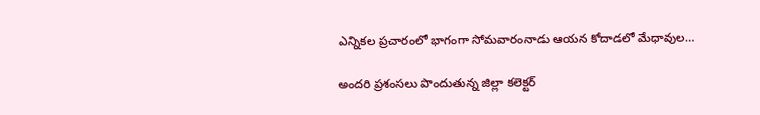ఎన్నికల ప్రచారంలో భాగంగా సోమవారంనాడు ఆయన కోదాడలో మేధావుల…

అందరి ప్రశంసలు పొందుతున్న జిల్లా కలెక్టర్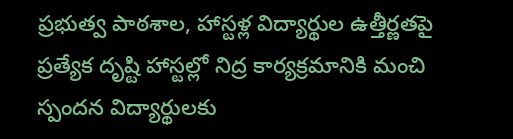ప్రభుత్వ పాఠశాల, హాస్టళ్ల విద్యార్థుల ఉత్తీర్ణతపై ప్రత్యేక దృష్టి హాస్టల్లో నిద్ర కార్యక్రమానికి మంచి స్పందన విద్యార్థులకు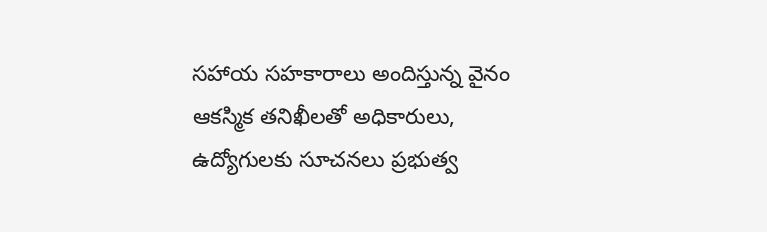సహాయ సహకారాలు అందిస్తున్న వైనం ఆకస్మిక తనిఖీలతో అధికారులు, ఉద్యోగులకు సూచనలు ప్రభుత్వ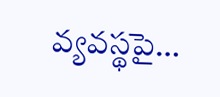వ్యవస్థపై…